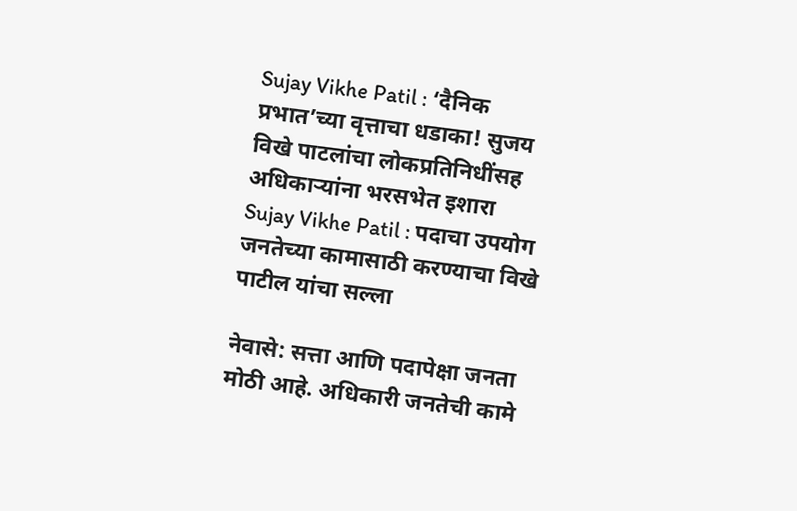Sujay Vikhe Patil : ‘दैनिक प्रभात’च्या वृत्ताचा धडाका! सुजय विखे पाटलांचा लोकप्रतिनिधींसह अधिकाऱ्यांना भरसभेत इशारा
Sujay Vikhe Patil : पदाचा उपयोग जनतेच्या कामासाठी करण्याचा विखे पाटील यांचा सल्ला

नेवासे: सत्ता आणि पदापेक्षा जनता मोठी आहे. अधिकारी जनतेची कामे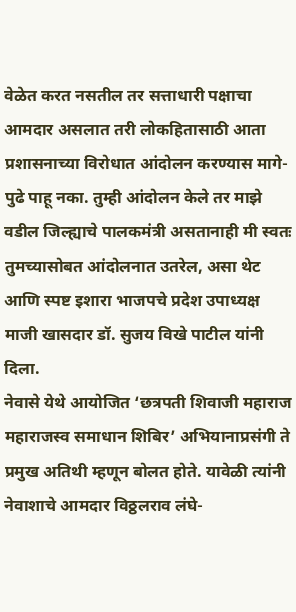वेळेत करत नसतील तर सत्ताधारी पक्षाचा आमदार असलात तरी लोकहितासाठी आता प्रशासनाच्या विरोधात आंदोलन करण्यास मागे-पुढे पाहू नका. तुम्ही आंदोलन केले तर माझे वडील जिल्ह्याचे पालकमंत्री असतानाही मी स्वतः तुमच्यासोबत आंदोलनात उतरेल, असा थेट आणि स्पष्ट इशारा भाजपचे प्रदेश उपाध्यक्ष माजी खासदार डॉ. सुजय विखे पाटील यांनी दिला.
नेवासे येथे आयोजित ‘छत्रपती शिवाजी महाराज महाराजस्व समाधान शिबिर’ अभियानाप्रसंगी ते प्रमुख अतिथी म्हणून बोलत होते. यावेळी त्यांनी नेवाशाचे आमदार विठ्ठलराव लंघे-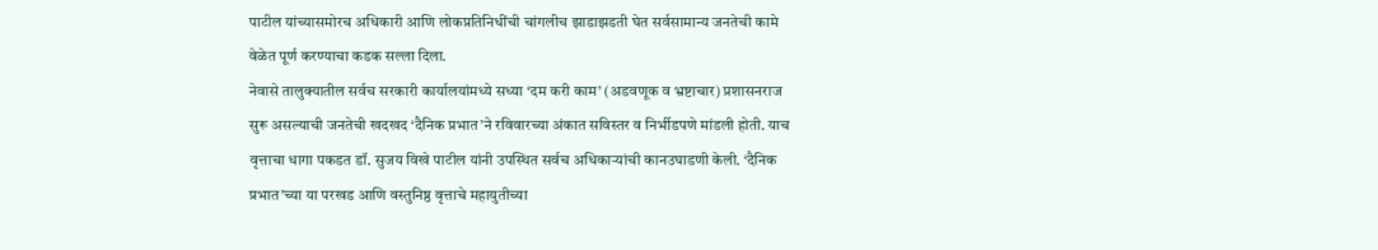पाटील यांच्यासमोरच अधिकारी आणि लोकप्रतिनिधींची चांगलीच झाडाझडती घेत सर्वसामान्य जनतेची कामे वेळेत पूर्ण करण्याचा कडक सल्ला दिला.
नेवासे तालुक्यातील सर्वच सरकारी कार्यालयांमध्ये सध्या ‘दम करी काम’ (अडवणूक व भ्रष्टाचार) प्रशासनराज सुरू असल्याची जनतेची खदखद ‘दैनिक प्रभात’ने रविवारच्या अंकात सविस्तर व निर्भीडपणे मांडली होती. याच वृत्ताचा धागा पकडत डॉ. सुजय विखे पाटील यांनी उपस्थित सर्वच अधिकाऱ्यांची कानउघाडणी केली. ‘दैनिक प्रभात’च्या या परखड आणि वस्तुनिष्ठ वृत्ताचे महायुतीच्या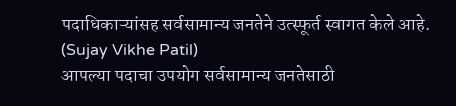पदाधिकाऱ्यांसह सर्वसामान्य जनतेने उत्स्फूर्त स्वागत केले आहे. (Sujay Vikhe Patil)
आपल्या पदाचा उपयोग सर्वसामान्य जनतेसाठी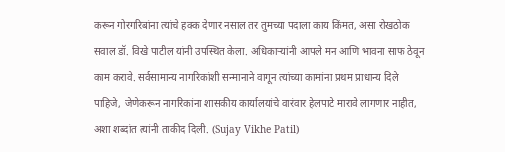करून गोरगरिबांना त्यांचे हक्क देणार नसाल तर तुमच्या पदाला काय किंमत, असा रोखठोक सवाल डॉ. विखे पाटील यांनी उपस्थित केला. अधिकाऱ्यांनी आपले मन आणि भावना साफ ठेवून काम करावे. सर्वसामान्य नागरिकांशी सन्मानाने वागून त्यांच्या कामांना प्रथम प्राधान्य दिले पाहिजे, जेणेकरून नागरिकांना शासकीय कार्यालयांचे वारंवार हेलपाटे मारावे लागणार नाहीत, अशा शब्दांत त्यांनी ताकीद दिली. (Sujay Vikhe Patil)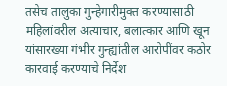तसेच तालुका गुन्हेगारीमुक्त करण्यासाठी महिलांवरील अत्याचार, बलात्कार आणि खून यांसारख्या गंभीर गुन्ह्यांतील आरोपींवर कठोर कारवाई करण्याचे निर्देश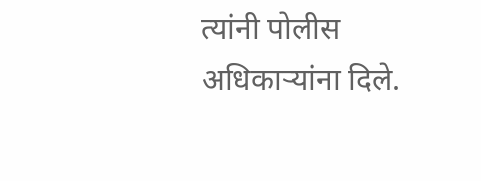त्यांनी पोलीस अधिकाऱ्यांना दिले.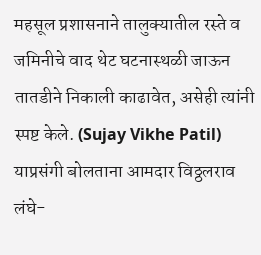महसूल प्रशासनाने तालुक्यातील रस्ते व जमिनीचे वाद थेट घटनास्थळी जाऊन तातडीने निकाली काढावेत, असेही त्यांनी स्पष्ट केले. (Sujay Vikhe Patil)
याप्रसंगी बोलताना आमदार विठ्ठलराव लंघे-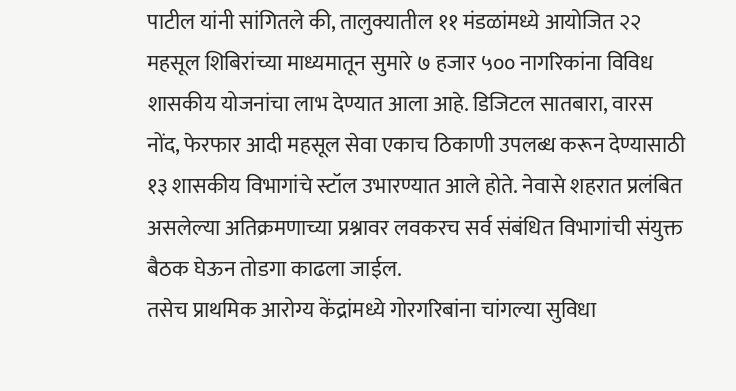पाटील यांनी सांगितले की, तालुक्यातील ११ मंडळांमध्ये आयोजित २२ महसूल शिबिरांच्या माध्यमातून सुमारे ७ हजार ५०० नागरिकांना विविध शासकीय योजनांचा लाभ देण्यात आला आहे. डिजिटल सातबारा, वारस नोंद, फेरफार आदी महसूल सेवा एकाच ठिकाणी उपलब्ध करून देण्यासाठी १३ शासकीय विभागांचे स्टॉल उभारण्यात आले होते. नेवासे शहरात प्रलंबित असलेल्या अतिक्रमणाच्या प्रश्नावर लवकरच सर्व संबंधित विभागांची संयुक्त बैठक घेऊन तोडगा काढला जाईल.
तसेच प्राथमिक आरोग्य केंद्रांमध्ये गोरगरिबांना चांगल्या सुविधा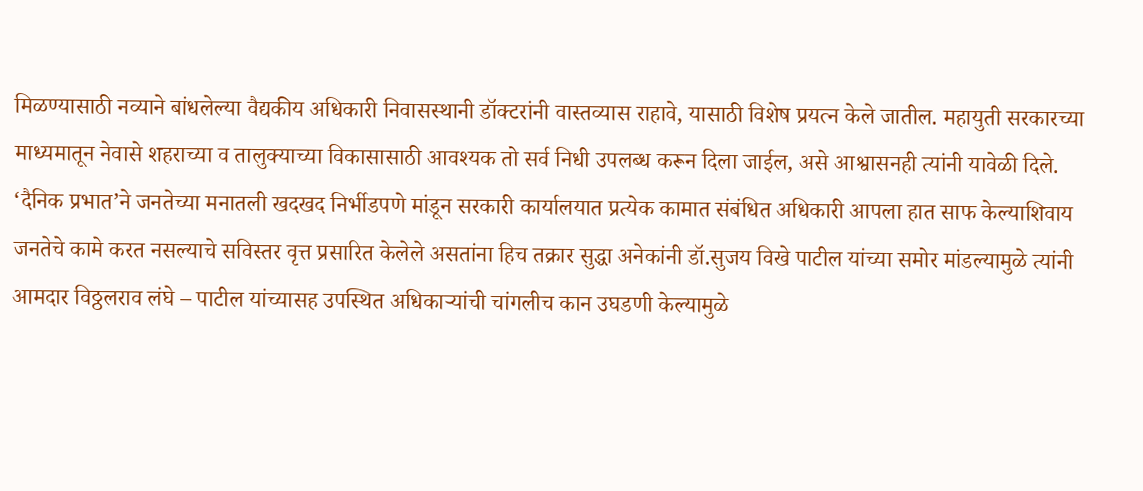मिळण्यासाठी नव्याने बांधलेल्या वैद्यकीय अधिकारी निवासस्थानी डॉक्टरांनी वास्तव्यास राहावे, यासाठी विशेष प्रयत्न केले जातील. महायुती सरकारच्या माध्यमातून नेवासे शहराच्या व तालुक्याच्या विकासासाठी आवश्यक तो सर्व निधी उपलब्ध करून दिला जाईल, असे आश्वासनही त्यांनी यावेळी दिले.
‘दैनिक प्रभात’ने जनतेच्या मनातली खदखद निर्भीडपणे मांडून सरकारी कार्यालयात प्रत्येक कामात संबंधित अधिकारी आपला हात साफ केल्याशिवाय जनतेचे कामे करत नसल्याचे सविस्तर वृत्त प्रसारित केलेले असतांना हिच तक्रार सुद्धा अनेकांनी डॉ.सुजय विखे पाटील यांच्या समोर मांडल्यामुळे त्यांनी आमदार विठ्ठलराव लंघे – पाटील यांच्यासह उपस्थित अधिकाऱ्यांची चांगलीच कान उघडणी केल्यामुळे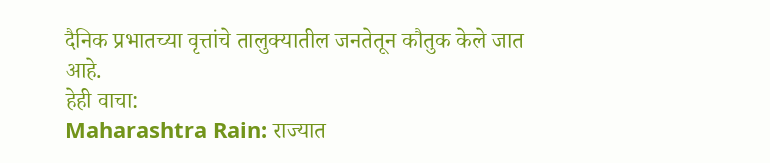दैनिक प्रभातच्या वृत्तांचे तालुक्यातील जनतेतून कौतुक केले जात आहे.
हेही वाचा:
Maharashtra Rain: राज्यात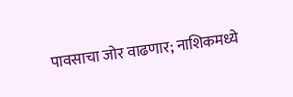पावसाचा जोर वाढणार; नाशिकमध्ये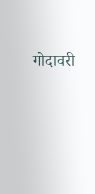गोदावरी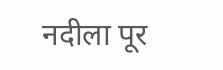नदीला पूर